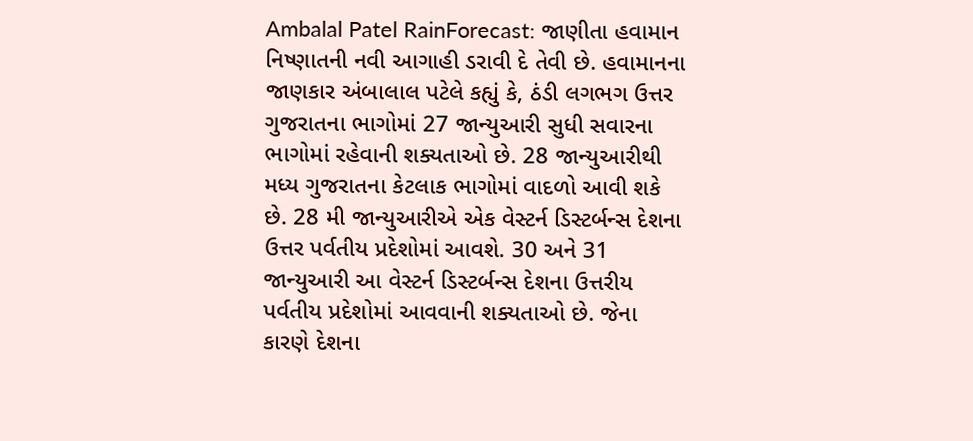Ambalal Patel RainForecast: જાણીતા હવામાન નિષ્ણાતની નવી આગાહી ડરાવી દે તેવી છે. હવામાનના જાણકાર અંબાલાલ પટેલે કહ્યું કે, ઠંડી લગભગ ઉત્તર ગુજરાતના ભાગોમાં 27 જાન્યુઆરી સુધી સવારના ભાગોમાં રહેવાની શક્યતાઓ છે. 28 જાન્યુઆરીથી મધ્ય ગુજરાતના કેટલાક ભાગોમાં વાદળો આવી શકે છે. 28 મી જાન્યુઆરીએ એક વેસ્ટર્ન ડિસ્ટર્બન્સ દેશના ઉત્તર પર્વતીય પ્રદેશોમાં આવશે. 30 અને 31 જાન્યુઆરી આ વેસ્ટર્ન ડિસ્ટર્બન્સ દેશના ઉત્તરીય પર્વતીય પ્રદેશોમાં આવવાની શક્યતાઓ છે. જેના કારણે દેશના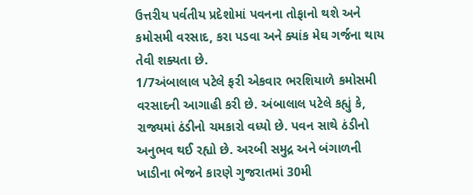ઉત્તરીય પર્વતીય પ્રદેશોમાં પવનના તોફાનો થશે અને કમોસમી વરસાદ, કરા પડવા અને ક્યાંક મેઘ ગર્જના થાય તેવી શક્યતા છે.
1/7અંબાલાલ પટેલે ફરી એકવાર ભરશિયાળે કમોસમી વરસાદની આગાહી કરી છે. અંબાલાલ પટેલે કહ્યું કે, રાજ્યમાં ઠંડીનો ચમકારો વધ્યો છે. પવન સાથે ઠંડીનો અનુભવ થઈ રહ્યો છે. અરબી સમુદ્ર અને બંગાળની ખાડીના ભેજને કારણે ગુજરાતમાં 30મી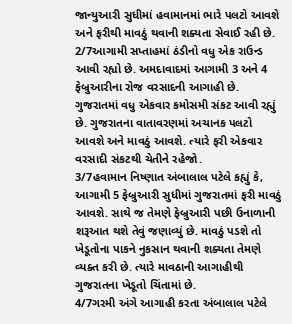જાન્યુઆરી સુધીમાં હવામાનમાં ભારે પલટો આવશે અને ફરીથી માવઠું થવાની શક્યતા સેવાઈ રહી છે.
2/7આગામી સપ્તાહમાં ઠંડીનો વધુ એક રાઉન્ડ આવી રહ્યો છે. અમદાવાદમાં આગામી 3 અને 4 ફેબ્રુઆરીના રોજ વરસાદની આગાહી છે. ગુજરાતમાં વધુ એકવાર કમોસમી સંકટ આવી રહ્યું છે. ગુજરાતના વાતાવરણમાં અચાનક પલટો આવશે અને માવઠું આવશે. ત્યારે ફરી એકવાર વરસાદી સંકટથી ચેતીને રહેજો.
3/7હવામાન નિષ્ણાત અંબાલાલ પટેલે કહ્યું કે, આગામી 5 ફેબ્રુઆરી સુધીમાં ગુજરાતમાં ફરી માવઠું આવશે. સાથે જ તેમણે ફેબ્રુઆરી પછી ઉનાળાની શરૂઆત થશે તેવું જણાવ્યું છે. માવઠું પડશે તો ખેડૂતોના પાકને નુકસાન થવાની શક્યતા તેમણે વ્યક્ત કરી છે. ત્યારે માવઠાની આગાહીથી ગુજરાતના ખેડૂતો ચિંતામાં છે.
4/7ગરમી અંગે આગાહી કરતા અંબાલાલ પટેલે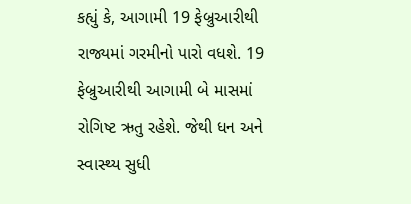કહ્યું કે, આગામી 19 ફેબ્રુઆરીથી રાજ્યમાં ગરમીનો પારો વધશે. 19 ફેબ્રુઆરીથી આગામી બે માસમાં રોગિષ્ટ ઋતુ રહેશે. જેથી ધન અને સ્વાસ્થ્ય સુધી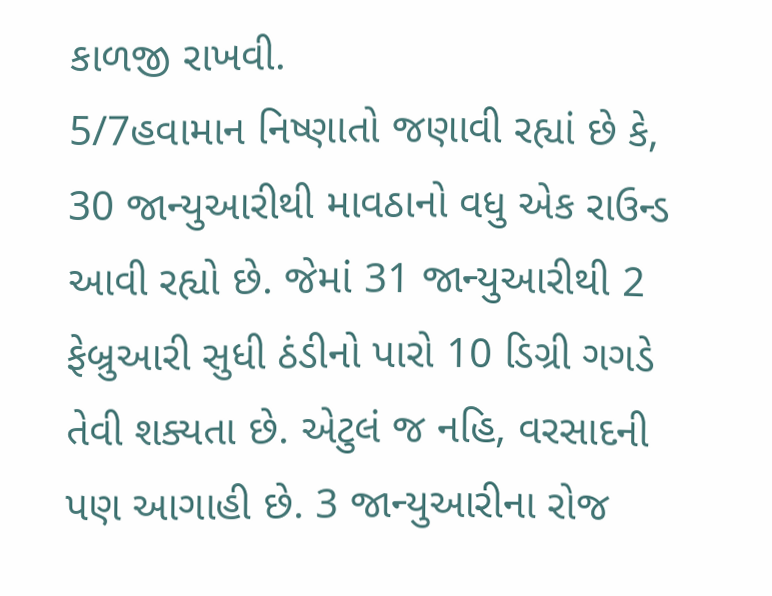કાળજી રાખવી.
5/7હવામાન નિષ્ણાતો જણાવી રહ્યાં છે કે, 30 જાન્યુઆરીથી માવઠાનો વધુ એક રાઉન્ડ આવી રહ્યો છે. જેમાં 31 જાન્યુઆરીથી 2 ફેબ્રુઆરી સુધી ઠંડીનો પારો 10 ડિગ્રી ગગડે તેવી શક્યતા છે. એટુલં જ નહિ, વરસાદની પણ આગાહી છે. 3 જાન્યુઆરીના રોજ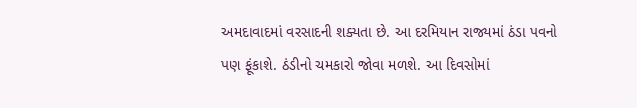અમદાવાદમાં વરસાદની શક્યતા છે. આ દરમિયાન રાજ્યમાં ઠંડા પવનો પણ ફૂંકાશે. ઠંડીનો ચમકારો જોવા મળશે. આ દિવસોમાં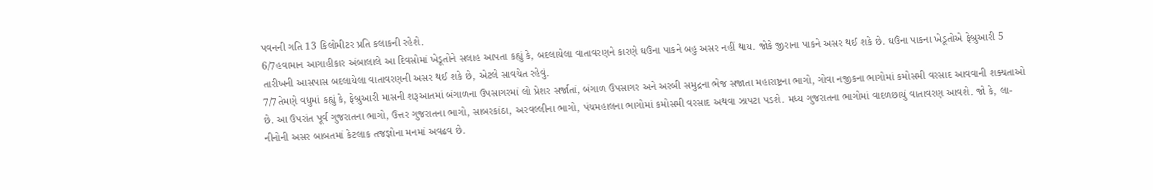પવનની ગતિ 13 કિલોમીટર પ્રતિ કલાકની રહેશે.
6/7હવામાન આગાહીકાર અંબાલાલે આ દિવસોમાં ખેડૂતોને સલાહ આપતા કહ્યું કે, બદલાયેલા વાતાવરણને કારણે ઘઉંના પાકને બહુ અસર નહીં થાય. જોકે જીરાના પાકને અસર થઈ શકે છે. ઘઉંના પાકના ખેડૂતોએ ફેબ્રુઆરી 5 તારીખની આસપાસ બદલાયેલા વાતાવરણની અસર થઈ શકે છે, એટલે સાવચેત રહેવું.
7/7તેમણે વધુમાં કહ્યું કે, ફેબ્રુઆરી માસની શરૂઆતમાં બંગાળના ઉપસાગરમાં લો પ્રેશર સર્જાતાં, બંગાળ ઉપસાગર અને અરબી સમુદ્રના ભેજ સજાતા મહારાષ્ટ્રના ભાગો, ગોવા નજીકના ભાગોમાં કમોસમી વરસાદ આવવાની શક્યતાઓ છે. આ ઉપરાંત પૂર્વ ગુજરાતના ભાગો, ઉત્તર ગુજરાતના ભાગો, સાબરકાંઠા, અરવલ્લીના ભાગો, પંચમહાલના ભાગોમાં કમોસમી વરસાદ અથવા ઝાપટા પડશે. મધ્ય ગુજરાતના ભાગોમાં વાદળછાયું વાતાવરણ આવશે. જો કે, લા-નીનોની અસર બાબતમાં કેટલાક તજજ્ઞોના મનમાં અવઢવ છે.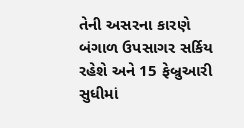તેની અસરના કારણે બંગાળ ઉપસાગર સર્કિય રહેશે અને 15 ફેબ્રુઆરી સુધીમાં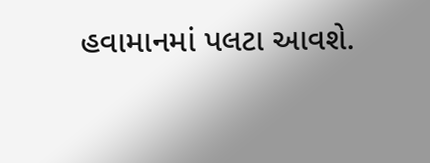હવામાનમાં પલટા આવશે.